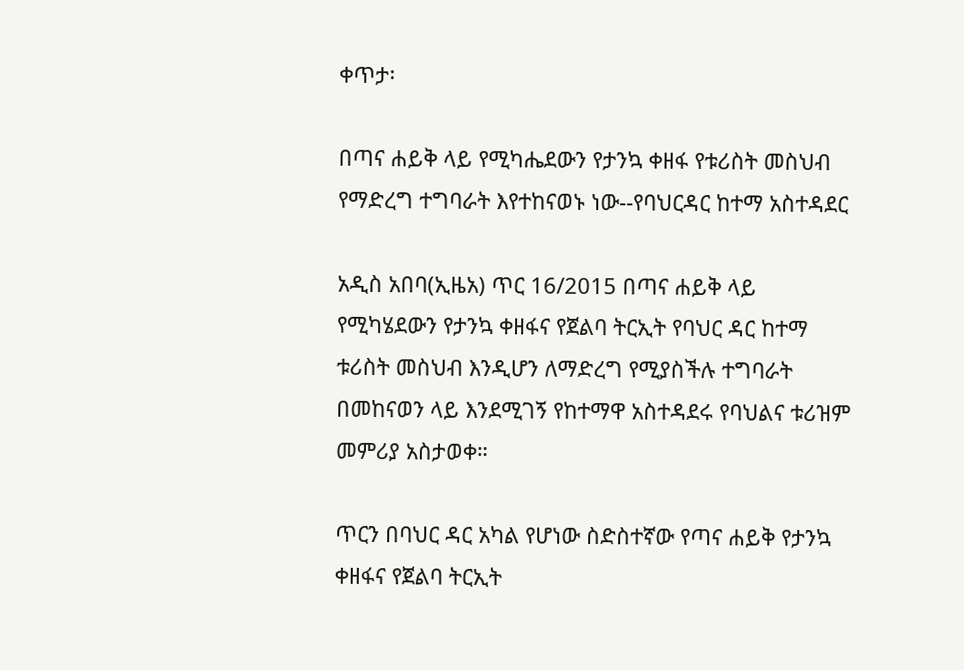ቀጥታ፡

በጣና ሐይቅ ላይ የሚካሔደውን የታንኳ ቀዘፋ የቱሪስት መስህብ የማድረግ ተግባራት እየተከናወኑ ነው--የባህርዳር ከተማ አስተዳደር

አዲስ አበባ(ኢዜአ) ጥር 16/2015 በጣና ሐይቅ ላይ የሚካሄደውን የታንኳ ቀዘፋና የጀልባ ትርኢት የባህር ዳር ከተማ ቱሪስት መስህብ እንዲሆን ለማድረግ የሚያስችሉ ተግባራት በመከናወን ላይ እንደሚገኝ የከተማዋ አስተዳደሩ የባህልና ቱሪዝም መምሪያ አስታወቀ።

ጥርን በባህር ዳር አካል የሆነው ስድስተኛው የጣና ሐይቅ የታንኳ ቀዘፋና የጀልባ ትርኢት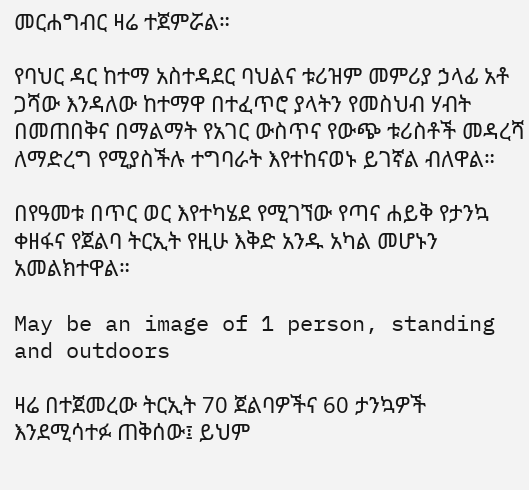መርሐግብር ዛሬ ተጀምሯል።

የባህር ዳር ከተማ አስተዳደር ባህልና ቱሪዝም መምሪያ ኃላፊ አቶ ጋሻው እንዳለው ከተማዋ በተፈጥሮ ያላትን የመስህብ ሃብት በመጠበቅና በማልማት የአገር ውስጥና የውጭ ቱሪስቶች መዳረሻ ለማድረግ የሚያስችሉ ተግባራት እየተከናወኑ ይገኛል ብለዋል።

በየዓመቱ በጥር ወር እየተካሄደ የሚገኘው የጣና ሐይቅ የታንኳ ቀዘፋና የጀልባ ትርኢት የዚሁ እቅድ አንዱ አካል መሆኑን አመልክተዋል።

May be an image of 1 person, standing and outdoors

ዛሬ በተጀመረው ትርኢት 70 ጀልባዎችና 60 ታንኳዎች እንደሚሳተፉ ጠቅሰው፤ ይህም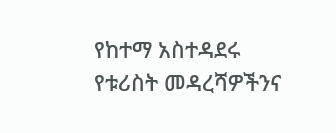የከተማ አስተዳደሩ የቱሪስት መዳረሻዎችንና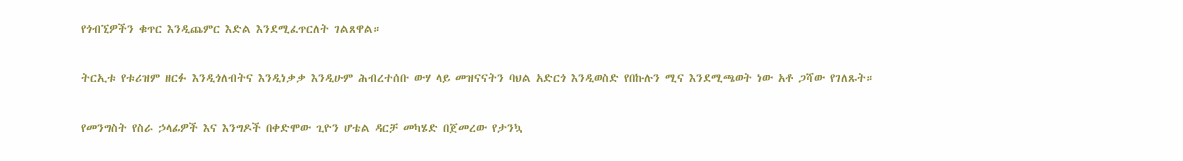የጎብኚዎችን ቁጥር እንዲጨምር እድል እንደሚፈጥርለት ገልጸዋል።

ትርኢቱ የቱሪዝም ዘርፉ እንዲጎለብትና እንዲነቃቃ እንዲሁም ሕብረተሰቡ ውሃ ላይ መዝናናትን ባህል አድርጎ እንዲወስድ የበኩሉን ሚና እንደሚጫወት ነው አቶ ጋሻው የገለጹት።

የመንግስት የስራ ኃላፊዎች እና እንግዶች በቀድሞው ጊዮን ሆቴል ዳርቻ መካሄድ በጀመረው የታንኳ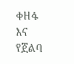ቀዘፋ እና የጀልባ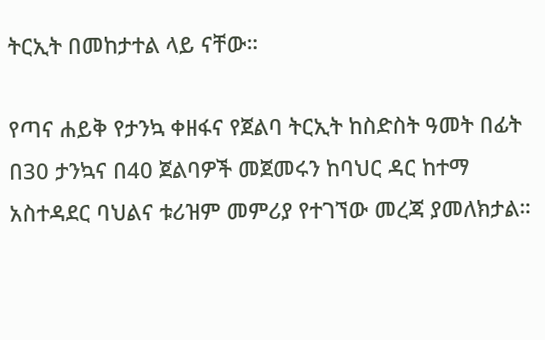ትርኢት በመከታተል ላይ ናቸው።

የጣና ሐይቅ የታንኳ ቀዘፋና የጀልባ ትርኢት ከስድስት ዓመት በፊት በ30 ታንኳና በ40 ጀልባዎች መጀመሩን ከባህር ዳር ከተማ አስተዳደር ባህልና ቱሪዝም መምሪያ የተገኘው መረጃ ያመለክታል።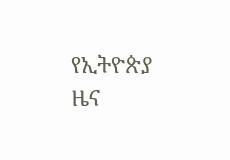የኢትዮጵያ ዜና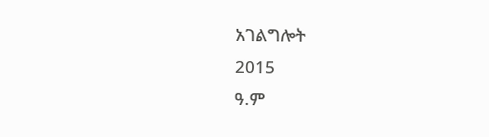አገልግሎት
2015
ዓ.ም